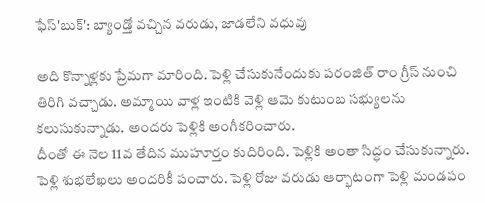ఫేస్'బుక్': బ్యాండ్తో వచ్చిన వరుడు, జాడలేని వధువు

అది కొన్నాళ్లకు ప్రేమగా మారింది. పెళ్లి చేసుకునేందుకు పరంజిత్ రాం గ్రీస్ నుంచి తిరిగి వచ్చాడు. అమ్మాయి వాళ్ల ఇంటికి వెళ్లి ఆమె కుటుంబ సభ్యులను కలుసుకున్నాడు. అందరు పెళ్లికి అంగీకరించారు.
దీంతో ఈ నెల 11వ తేదిన ముహూర్తం కుదిరింది. పెళ్లికి అంతా సిద్ధం చేసుకున్నారు. పెళ్లి శుభలేఖలు అందరికీ పంచారు. పెళ్లి రోజు వరుడు ఆర్భాటంగా పెళ్లి మండపం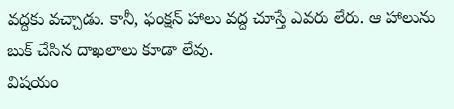వద్దకు వచ్చాడు. కానీ, ఫంక్షన్ హాలు వద్ద చూస్తే ఎవరు లేరు. ఆ హాలును బుక్ చేసిన దాఖలాలు కూడా లేవు.
విషయం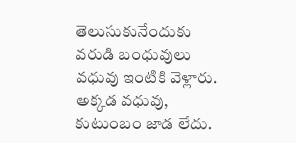తెలుసుకునేందుకు వరుడి బంధువులు వధువు ఇంటికి వెళ్లారు. అక్కడ వధువు, కుటుంబం జాడ లేదు.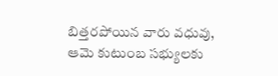బిత్తరపోయిన వారు వధువు, ఆమె కుటుంబ సభ్యులకు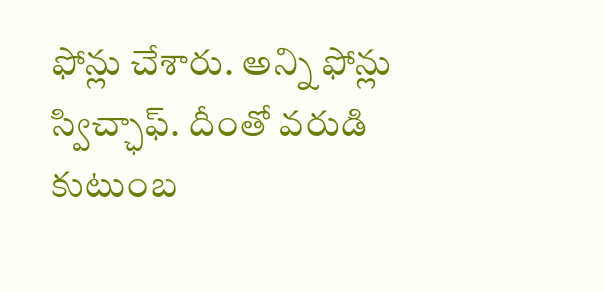ఫోన్లు చేశారు. అన్ని ఫోన్లు స్విచ్ఛాఫ్. దీంతో వరుడి కుటుంబ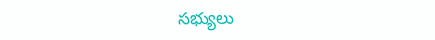సభ్యులు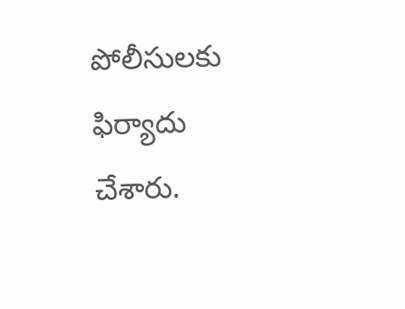పోలీసులకు ఫిర్యాదు చేశారు.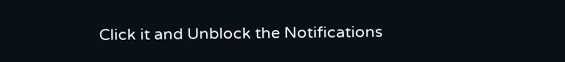Click it and Unblock the Notifications